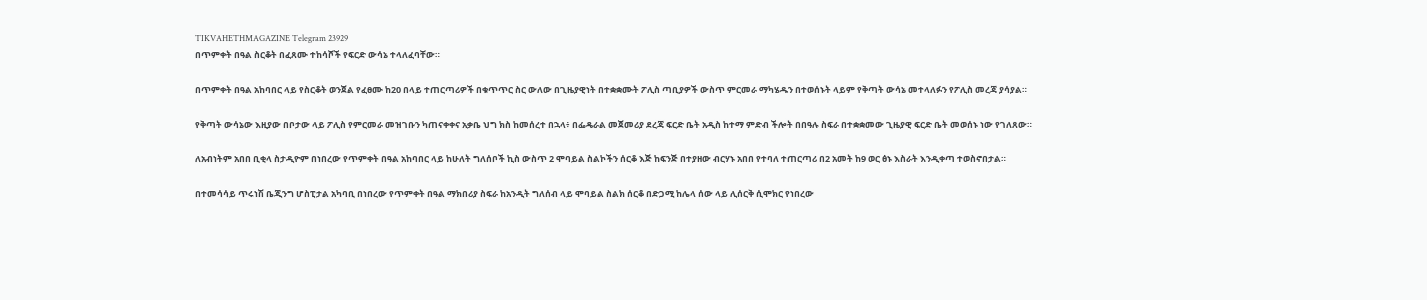TIKVAHETHMAGAZINE Telegram 23929
በጥምቀት በዓል ስርቆት በፈጸሙ ተከሳሾች የፍርድ ውሳኔ ተላለፈባቸው።

በጥምቀት በዓል አከባበር ላይ የስርቆት ወንጀል የፈፀሙ ከ20 በላይ ተጠርጣሪዎች በቁጥጥር ስር ውለው በጊዜያዊነት በተቋቋሙት ፖሊስ ጣቢያዎች ውስጥ ምርመራ ማካሄዱን በተወሰኑት ላይም የቅጣት ውሳኔ መተላለፉን የፖሊስ መረጃ ያሳያል።

የቅጣት ውሳኔው እዚያው በቦታው ላይ ፖሊስ የምርመራ መዝገቡን ካጠናቀቀና አቃቤ ህግ ክስ ከመሰረተ በኋላ፥ በፌዴራል መጀመሪያ ደረጃ ፍርድ ቤት አዲስ ከተማ ምድብ ችሎት በበዓሉ ስፍራ በተቋቋመው ጊዜያዊ ፍርድ ቤት መወሰኑ ነው የገለጸው።

ለአብነትም አበበ ቢቂላ ስታዲዮም በነበረው የጥምቀት በዓል አከባበር ላይ ከሁለት ግለሰቦች ኪስ ውስጥ 2 ሞባይል ስልኮችን ሰርቆ እጅ ከፍንጅ በተያዘው ብርሃኑ አበበ የተባለ ተጠርጣሪ በ2 አመት ከ9 ወር ፅኑ እስራት እንዲቀጣ ተወስኖበታል።

በተመሳሳይ ጥሩነሽ ቤጂንግ ሆስፒታል አካባቢ በነበረው የጥምቀት በዓል ማክበሪያ ስፍራ ከአንዲት ግለሰብ ላይ ሞባይል ስልክ ሰርቆ በድጋሚ ከሌላ ሰው ላይ ሊሰርቅ ሲሞክር የነበረው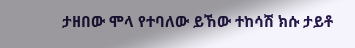ታዘበው ሞላ የተባለው ይኸው ተከሳሽ ክሱ ታይቶ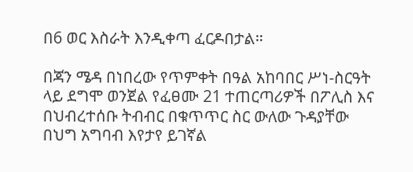በ6 ወር እስራት እንዲቀጣ ፈርዶበታል።

በጃን ሜዳ በነበረው የጥምቀት በዓል አከባበር ሥነ-ስርዓት ላይ ደግሞ ወንጀል የፈፀሙ 21 ተጠርጣሪዎች በፖሊስ እና በህብረተሰቡ ትብብር በቁጥጥር ስር ውለው ጉዳያቸው በህግ አግባብ እየታየ ይገኛል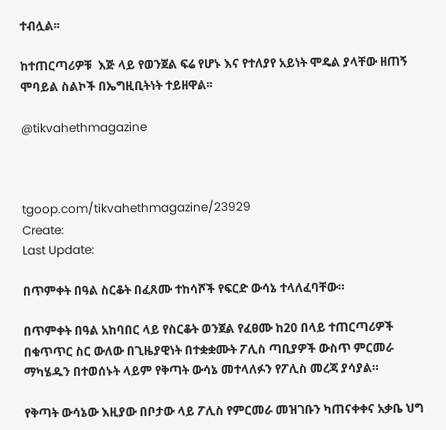ተብሏል፡፡

ከተጠርጣሪዎቹ  እጅ ላይ የወንጀል ፍሬ የሆኑ እና የተለያየ አይነት ሞዴል ያላቸው ዘጠኝ ሞባይል ስልኮች በኤግዚቢትነት ተይዘዋል፡፡

@tikvahethmagazine



tgoop.com/tikvahethmagazine/23929
Create:
Last Update:

በጥምቀት በዓል ስርቆት በፈጸሙ ተከሳሾች የፍርድ ውሳኔ ተላለፈባቸው።

በጥምቀት በዓል አከባበር ላይ የስርቆት ወንጀል የፈፀሙ ከ20 በላይ ተጠርጣሪዎች በቁጥጥር ስር ውለው በጊዜያዊነት በተቋቋሙት ፖሊስ ጣቢያዎች ውስጥ ምርመራ ማካሄዱን በተወሰኑት ላይም የቅጣት ውሳኔ መተላለፉን የፖሊስ መረጃ ያሳያል።

የቅጣት ውሳኔው እዚያው በቦታው ላይ ፖሊስ የምርመራ መዝገቡን ካጠናቀቀና አቃቤ ህግ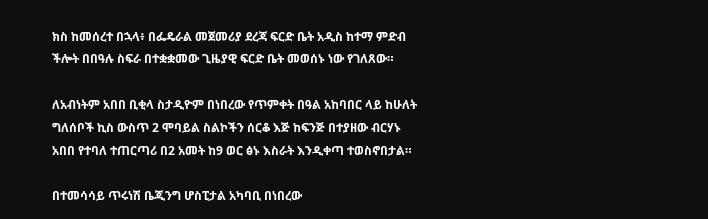ክስ ከመሰረተ በኋላ፥ በፌዴራል መጀመሪያ ደረጃ ፍርድ ቤት አዲስ ከተማ ምድብ ችሎት በበዓሉ ስፍራ በተቋቋመው ጊዜያዊ ፍርድ ቤት መወሰኑ ነው የገለጸው።

ለአብነትም አበበ ቢቂላ ስታዲዮም በነበረው የጥምቀት በዓል አከባበር ላይ ከሁለት ግለሰቦች ኪስ ውስጥ 2 ሞባይል ስልኮችን ሰርቆ እጅ ከፍንጅ በተያዘው ብርሃኑ አበበ የተባለ ተጠርጣሪ በ2 አመት ከ9 ወር ፅኑ እስራት እንዲቀጣ ተወስኖበታል።

በተመሳሳይ ጥሩነሽ ቤጂንግ ሆስፒታል አካባቢ በነበረው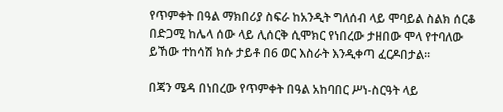የጥምቀት በዓል ማክበሪያ ስፍራ ከአንዲት ግለሰብ ላይ ሞባይል ስልክ ሰርቆ በድጋሚ ከሌላ ሰው ላይ ሊሰርቅ ሲሞክር የነበረው ታዘበው ሞላ የተባለው ይኸው ተከሳሽ ክሱ ታይቶ በ6 ወር እስራት እንዲቀጣ ፈርዶበታል።

በጃን ሜዳ በነበረው የጥምቀት በዓል አከባበር ሥነ-ስርዓት ላይ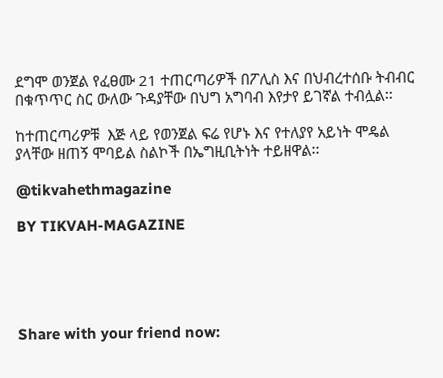ደግሞ ወንጀል የፈፀሙ 21 ተጠርጣሪዎች በፖሊስ እና በህብረተሰቡ ትብብር በቁጥጥር ስር ውለው ጉዳያቸው በህግ አግባብ እየታየ ይገኛል ተብሏል፡፡

ከተጠርጣሪዎቹ  እጅ ላይ የወንጀል ፍሬ የሆኑ እና የተለያየ አይነት ሞዴል ያላቸው ዘጠኝ ሞባይል ስልኮች በኤግዚቢትነት ተይዘዋል፡፡

@tikvahethmagazine

BY TIKVAH-MAGAZINE





Share with your friend now: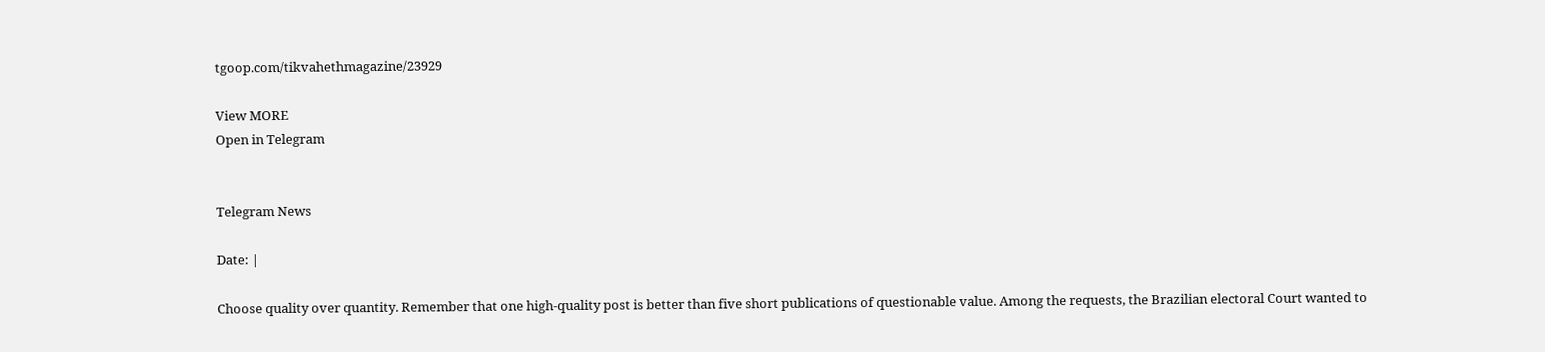tgoop.com/tikvahethmagazine/23929

View MORE
Open in Telegram


Telegram News

Date: |

Choose quality over quantity. Remember that one high-quality post is better than five short publications of questionable value. Among the requests, the Brazilian electoral Court wanted to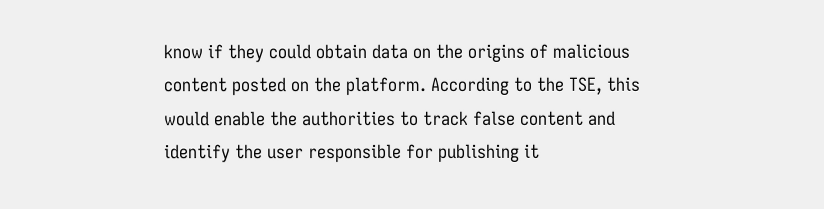know if they could obtain data on the origins of malicious content posted on the platform. According to the TSE, this would enable the authorities to track false content and identify the user responsible for publishing it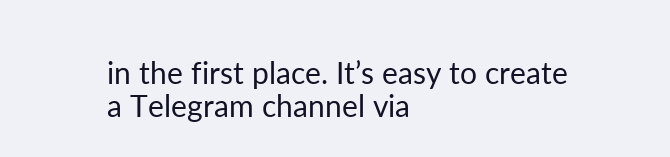in the first place. It’s easy to create a Telegram channel via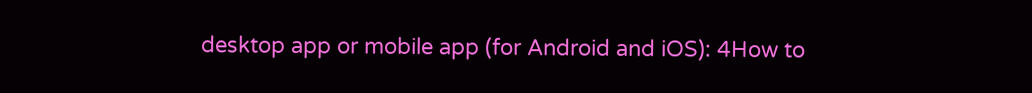desktop app or mobile app (for Android and iOS): 4How to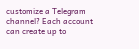customize a Telegram channel? Each account can create up to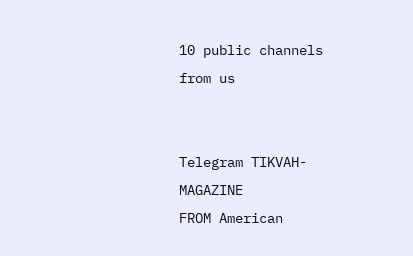10 public channels
from us


Telegram TIKVAH-MAGAZINE
FROM American